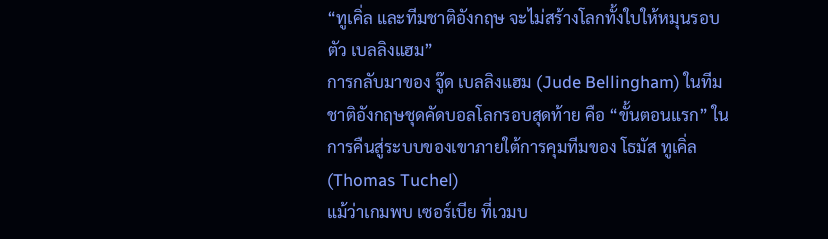“ทูเคิ่ล และทีมชาติอังกฤษ จะไม่สร้างโลกทั้งใบให้หมุนรอบตัว เบลลิงแฮม”
การกลับมาของ จู๊ด เบลลิงแฮม (Jude Bellingham) ในทีมชาติอังกฤษชุดคัดบอลโลกรอบสุดท้าย คือ “ขั้นตอนแรก” ในการคืนสู่ระบบของเขาภายใต้การคุมทีมของ โธมัส ทูเคิ่ล (Thomas Tuchel)
แม้ว่าเกมพบ เซอร์เบีย ที่เวมบ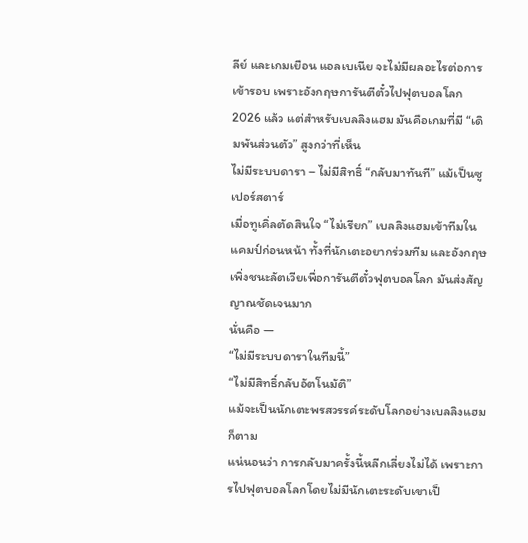ลีย์ และเกมเยือน แอลเบเนีย จะไม่มีผลอะไรต่อการเข้ารอบ เพราะอังกฤษการันตีตั๋วไปฟุตบอลโลก 2026 แล้ว แต่สำหรับเบลลิงแฮม มันคือเกมที่มี “เดิมพันส่วนตัว” สูงกว่าที่เห็น
ไม่มีระบบดารา – ไม่มีสิทธิ์ “กลับมาทันที” แม้เป็นซูเปอร์สตาร์
เมื่อทูเคิ่ลตัดสินใจ “ไม่เรียก” เบลลิงแฮมเข้าทีมในแคมป์ก่อนหน้า ทั้งที่นักเตะอยากร่วมทีม และอังกฤษเพิ่งชนะลัตเวียเพื่อการันตีตั๋วฟุตบอลโลก มันส่งสัญญาณชัดเจนมาก
นั่นคือ —
“ไม่มีระบบดาราในทีมนี้”
“ไม่มีสิทธิ์กลับอัตโนมัติ”
แม้จะเป็นนักเตะพรสวรรค์ระดับโลกอย่างเบลลิงแฮมก็ตาม
แน่นอนว่า การกลับมาครั้งนี้หลีกเลี่ยงไม่ได้ เพราะการไปฟุตบอลโลกโดยไม่มีนักเตะระดับเขาเป็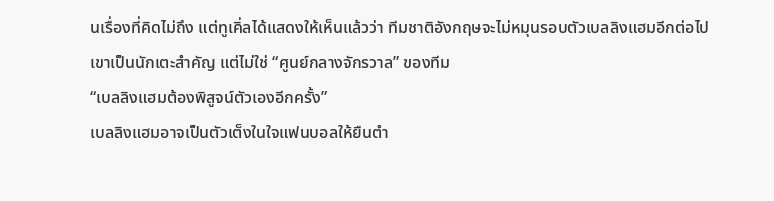นเรื่องที่คิดไม่ถึง แต่ทูเคิ่ลได้แสดงให้เห็นแล้วว่า ทีมชาติอังกฤษจะไม่หมุนรอบตัวเบลลิงแฮมอีกต่อไป
เขาเป็นนักเตะสำคัญ แต่ไม่ใช่ “ศูนย์กลางจักรวาล” ของทีม
“เบลลิงแฮมต้องพิสูจน์ตัวเองอีกครั้ง”
เบลลิงแฮมอาจเป็นตัวเต็งในใจแฟนบอลให้ยืนตำ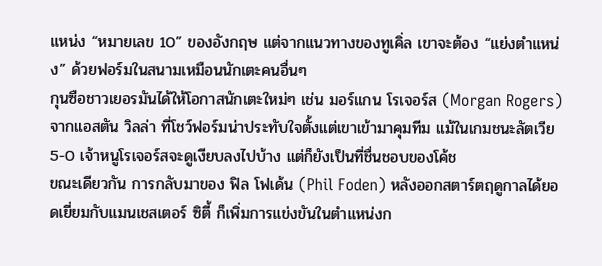แหน่ง “หมายเลข 10” ของอังกฤษ แต่จากแนวทางของทูเคิ่ล เขาจะต้อง “แย่งตำแหน่ง” ด้วยฟอร์มในสนามเหมือนนักเตะคนอื่นๆ
กุนซือชาวเยอรมันได้ให้โอกาสนักเตะใหม่ๆ เช่น มอร์แกน โรเจอร์ส (Morgan Rogers) จากแอสตัน วิลล่า ที่โชว์ฟอร์มน่าประทับใจตั้งแต่เขาเข้ามาคุมทีม แม้ในเกมชนะลัตเวีย 5-0 เจ้าหนูโรเจอร์สจะดูเงียบลงไปบ้าง แต่ก็ยังเป็นที่ชื่นชอบของโค้ช
ขณะเดียวกัน การกลับมาของ ฟิล โฟเด้น (Phil Foden) หลังออกสตาร์ตฤดูกาลได้ยอดเยี่ยมกับแมนเชสเตอร์ ซิตี้ ก็เพิ่มการแข่งขันในตำแหน่งก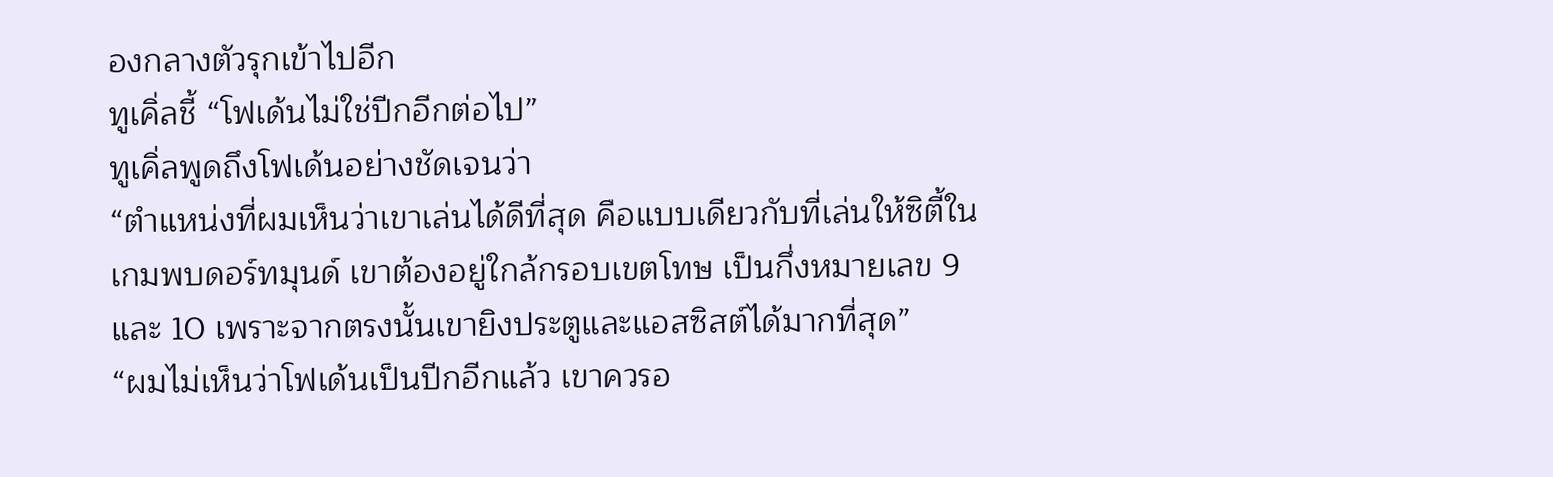องกลางตัวรุกเข้าไปอีก
ทูเคิ่ลชี้ “โฟเด้นไม่ใช่ปีกอีกต่อไป”
ทูเคิ่ลพูดถึงโฟเด้นอย่างชัดเจนว่า
“ตำแหน่งที่ผมเห็นว่าเขาเล่นได้ดีที่สุด คือแบบเดียวกับที่เล่นให้ซิตี้ในเกมพบดอร์ทมุนด์ เขาต้องอยู่ใกล้กรอบเขตโทษ เป็นกึ่งหมายเลข 9 และ 10 เพราะจากตรงนั้นเขายิงประตูและแอสซิสต์ได้มากที่สุด”
“ผมไม่เห็นว่าโฟเด้นเป็นปีกอีกแล้ว เขาควรอ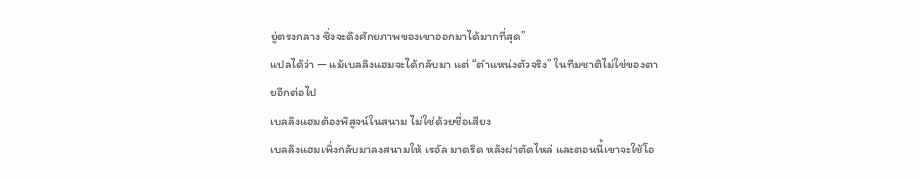ยู่ตรงกลาง ซึ่งจะดึงศักยภาพของเขาออกมาได้มากที่สุด”
แปลได้ว่า — แม้เบลลิงแฮมจะได้กลับมา แต่ “ตำแหน่งตัวจริง” ในทีมชาติไม่ใช่ของตายอีกต่อไป
เบลลิงแฮมต้องพิสูจน์ในสนาม ไม่ใช่ด้วยชื่อเสียง
เบลลิงแฮมเพิ่งกลับมาลงสนามให้ เรอัล มาดริด หลังผ่าตัดไหล่ และตอนนี้เขาจะใช้โอ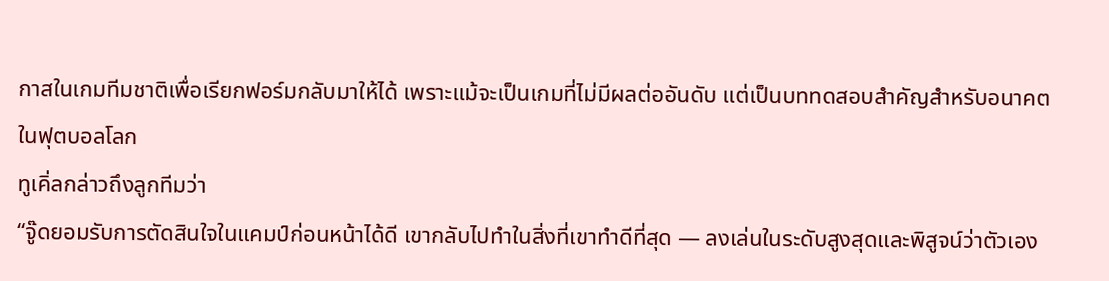กาสในเกมทีมชาติเพื่อเรียกฟอร์มกลับมาให้ได้ เพราะแม้จะเป็นเกมที่ไม่มีผลต่ออันดับ แต่เป็นบททดสอบสำคัญสำหรับอนาคตในฟุตบอลโลก
ทูเคิ่ลกล่าวถึงลูกทีมว่า
“จู๊ดยอมรับการตัดสินใจในแคมป์ก่อนหน้าได้ดี เขากลับไปทำในสิ่งที่เขาทำดีที่สุด — ลงเล่นในระดับสูงสุดและพิสูจน์ว่าตัวเอง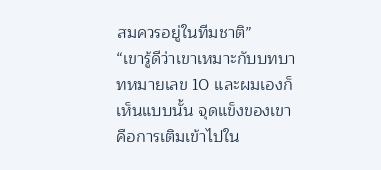สมควรอยู่ในทีมชาติ”
“เขารู้ดีว่าเขาเหมาะกับบทบาทหมายเลข 10 และผมเองก็เห็นแบบนั้น จุดแข็งของเขาคือการเติมเข้าไปใน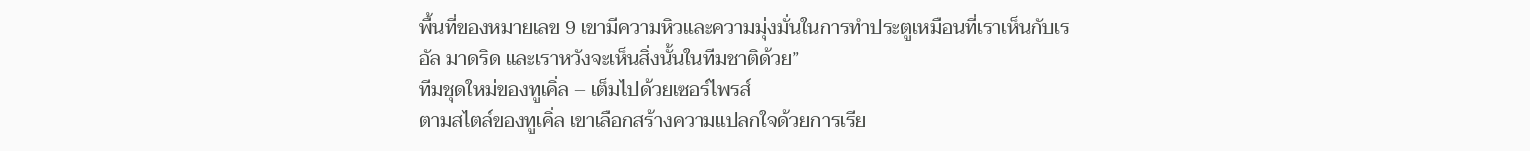พื้นที่ของหมายเลข 9 เขามีความหิวและความมุ่งมั่นในการทำประตูเหมือนที่เราเห็นกับเรอัล มาดริด และเราหวังจะเห็นสิ่งนั้นในทีมชาติด้วย”
ทีมชุดใหม่ของทูเคิ่ล – เต็มไปด้วยเซอร์ไพรส์
ตามสไตล์ของทูเคิ่ล เขาเลือกสร้างความแปลกใจด้วยการเรีย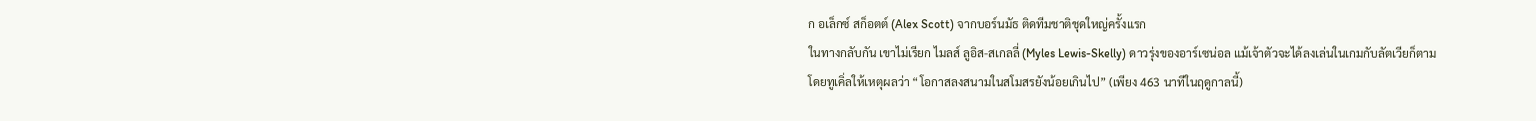ก อเล็กซ์ สก็อตต์ (Alex Scott) จากบอร์นมัธ ติดทีมชาติชุดใหญ่ครั้งแรก
ในทางกลับกัน เขาไม่เรียก ไมลส์ ลูอิส-สเกลลี่ (Myles Lewis-Skelly) ดาวรุ่งของอาร์เซน่อล แม้เจ้าตัวจะได้ลงเล่นในเกมกับลัตเวียก็ตาม โดยทูเคิ่ลให้เหตุผลว่า “โอกาสลงสนามในสโมสรยังน้อยเกินไป” (เพียง 463 นาทีในฤดูกาลนี้)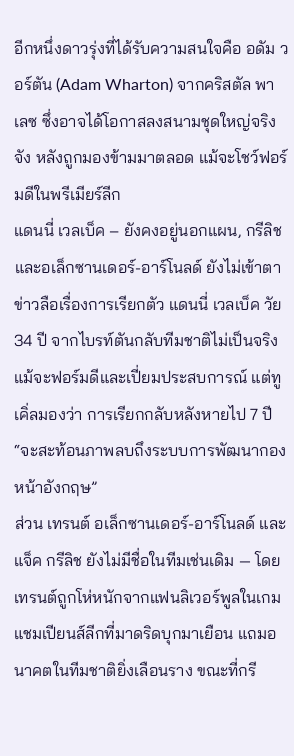อีกหนึ่งดาวรุ่งที่ได้รับความสนใจคือ อดัม วอร์ตัน (Adam Wharton) จากคริสตัล พาเลซ ซึ่งอาจได้โอกาสลงสนามชุดใหญ่จริงจัง หลังถูกมองข้ามมาตลอด แม้จะโชว์ฟอร์มดีในพรีเมียร์ลีก
แดนนี่ เวลเบ็ค – ยังคงอยู่นอกแผน, กรีลิช และอเล็กซานเดอร์-อาร์โนลด์ ยังไม่เข้าตา
ข่าวลือเรื่องการเรียกตัว แดนนี่ เวลเบ็ค วัย 34 ปี จากไบรท์ตันกลับทีมชาติไม่เป็นจริง แม้จะฟอร์มดีและเปี่ยมประสบการณ์ แต่ทูเคิ่ลมองว่า การเรียกกลับหลังหายไป 7 ปี “จะสะท้อนภาพลบถึงระบบการพัฒนากองหน้าอังกฤษ”
ส่วน เทรนต์ อเล็กซานเดอร์-อาร์โนลด์ และ แจ็ค กรีลิช ยังไม่มีชื่อในทีมเช่นเดิม — โดยเทรนต์ถูกโห่หนักจากแฟนลิเวอร์พูลในเกมแชมเปียนส์ลีกที่มาดริดบุกมาเยือน แถมอนาคตในทีมชาติยิ่งเลือนราง ขณะที่กรี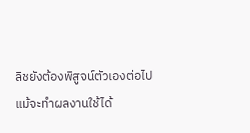ลิชยังต้องพิสูจน์ตัวเองต่อไป แม้จะทำผลงานใช้ได้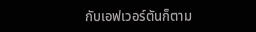กับเอฟเวอร์ตันก็ตาม